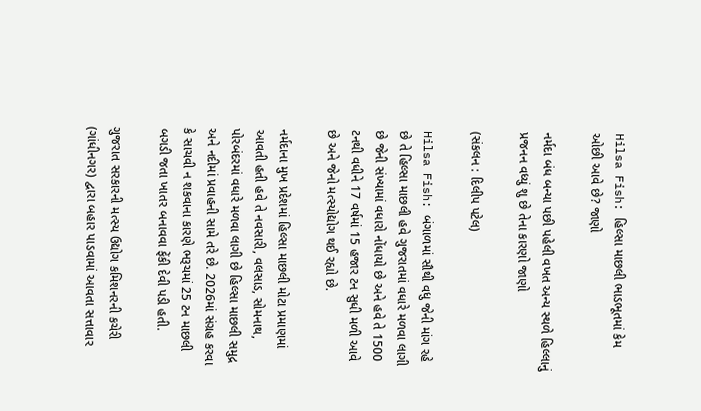Hilsa Fish: હિલ્સા માછલી ભાડભૂતમાં કેમ ઓછી આવે છે? જાણો

નર્મદા બંધ બન્યા પછી પહેલી વખત અન્ય સ્થળે હિલ્લાનું પ્રજનન વધ્યું શુ છે તેના કારણો જાણો

(સંકલન : દિલીપ પટેલ)

Hilsa Fish: બંગાળમાં સૌથી વધુ જેની માંગ રહે છે તે હિલ્સા માછલી હવે ગુજરાતમાં વધારે મળવા લાગી છે જેની સંખ્યામાં વધારો નોંધાયો છે અને હવે તે 1500 ટનથી વધીને 17 વર્ષમાં 15 હજાર ટન સુધી મળી આવે છે અને જેનો મત્સ્યોદ્યોગ થઈ રહ્યો છે.

નર્મદાના મુખ પ્રદેશમાં હિલ્સા માછલી મોટા પ્રમાણમાં આવતી હતી હવે તે નવસારી, વલસાડ, સોમનાથ, પોરબંદરમાં વધારે મળવા લાગી છે હિલ્સા માછલી સમુદ્ર અને નદીમાં પ્રવાહની સામે તરે છે. 2026માં સંગ્રહ કરવા કે સાચવી ન શકવાના કારણે ભરૂચમાં 25 ટન માછલી બગડી જતા ખાતર બનાવવા ફેંકી દેવી પડી હતી.

ગુજરાત સરકારની મત્સ્ય ઉદ્યોગ કમિશનરની કચેરી (ગાંધીનગર) દ્વારા બહાર પાડવામાં આવતા સત્તાવાર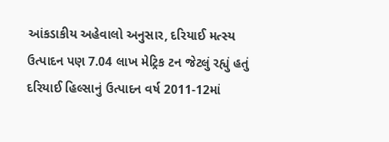આંકડાકીય અહેવાલો અનુસાર, દરિયાઈ મત્સ્ય ઉત્પાદન પણ 7.04 લાખ મેટ્રિક ટન જેટલું રહ્યું હતું દરિયાઈ હિલ્સાનું ઉત્પાદન વર્ષ 2011-12માં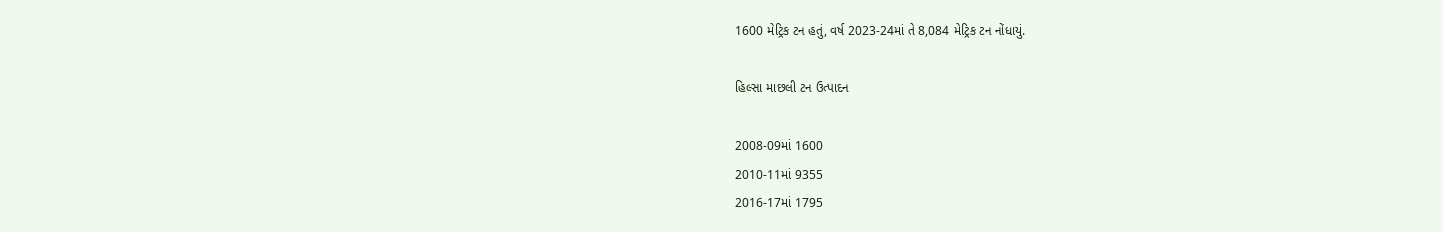1600 મેટ્રિક ટન હતું, વર્ષ 2023-24માં તે 8,084 મેટ્રિક ટન નોંધાયું.

હિલ્સા માછલી ટન ઉત્પાદન

2008-09માં 1600
2010-11માં 9355
2016-17માં 1795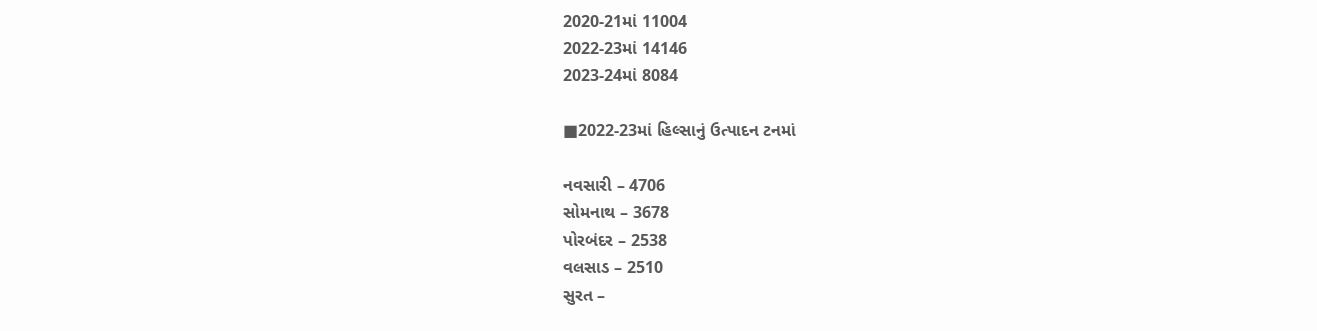2020-21માં 11004
2022-23માં 14146
2023-24માં 8084

■2022-23માં હિલ્સાનું ઉત્પાદન ટનમાં

નવસારી – 4706
સોમનાથ – 3678
પોરબંદર – 2538
વલસાડ – 2510
સુરત –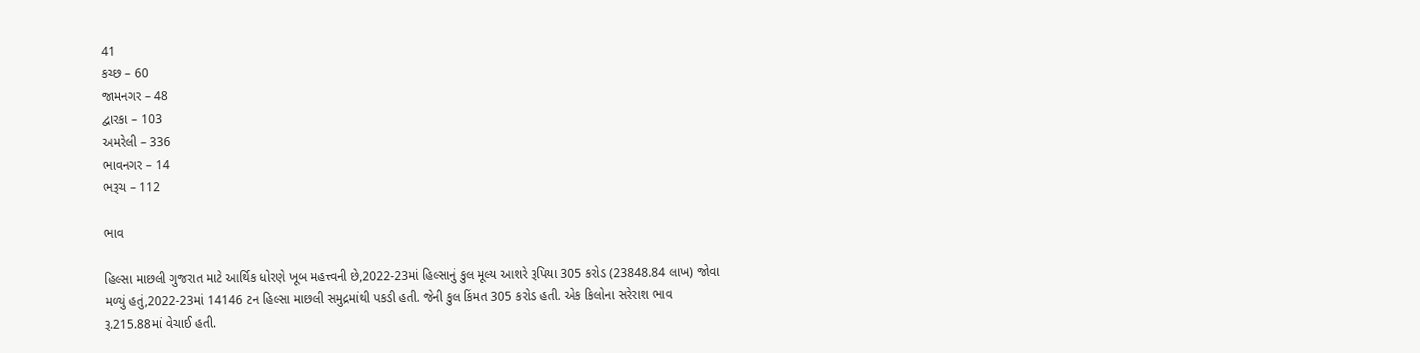41
કચ્છ – 60
જામનગર – 48
દ્વારકા – 103
અમરેલી – 336
ભાવનગર – 14
ભરૂચ – 112

ભાવ

હિલ્સા માછલી ગુજરાત માટે આર્થિક ધોરણે ખૂબ મહત્ત્વની છે,2022-23માં હિલ્સાનું કુલ મૂલ્ય આશરે રૂપિયા 305 કરોડ (23848.84 લાખ) જોવા મળ્યું હતું,2022-23માં 14146 ટન હિલ્સા માછલી સમુદ્રમાંથી પકડી હતી. જેની કુલ કિંમત 305 કરોડ હતી. એક કિલોના સરેરાશ ભાવ રૂ.215.88માં વેચાઈ હતી.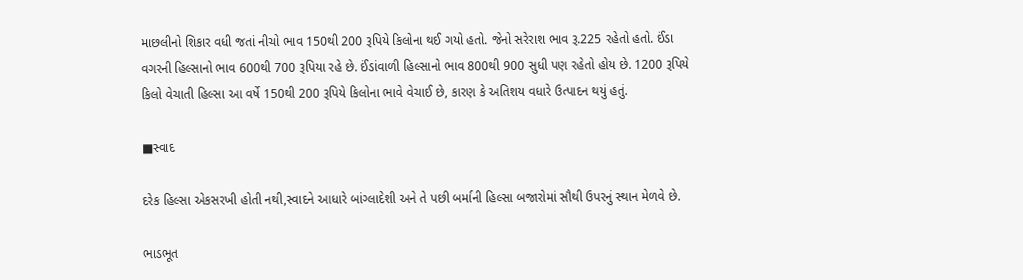માછલીનો શિકાર વધી જતાં નીચો ભાવ 150થી 200 રૂપિયે કિલોના થઈ ગયો હતો. જેનો સરેરાશ ભાવ રૂ.225 રહેતો હતો. ઈંડા વગરની હિલ્સાનો ભાવ 600થી 700 રૂપિયા રહે છે. ઈંડાંવાળી હિલ્સાનો ભાવ 800થી 900 સુધી પણ રહેતો હોય છે. 1200 રૂપિયે કિલો વેચાતી હિલ્સા આ વર્ષે 150થી 200 રૂપિયે કિલોના ભાવે વેચાઈ છે, કારણ કે અતિશય વધારે ઉત્પાદન થયું હતું.

■સ્વાદ

દરેક હિલ્સા એકસરખી હોતી નથી,સ્વાદને આધારે બાંગ્લાદેશી અને તે પછી બર્માની હિલ્સા બજારોમાં સૌથી ઉપરનું સ્થાન મેળવે છે.

ભાડભૂત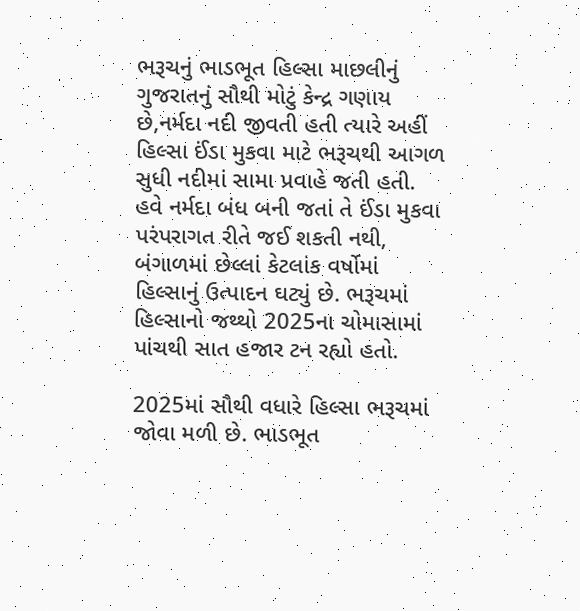ભરૂચનું ભાડભૂત હિલ્સા માછલીનું ગુજરાતનું સૌથી મોટું કેન્દ્ર ગણાય છે,નર્મદા નદી જીવતી હતી ત્યારે અહીં હિલ્સા ઈંડા મુકવા માટે ભરૂચથી આગળ સુધી નદીમાં સામા પ્રવાહે જતી હતી. હવે નર્મદા બંધ બની જતાં તે ઈંડા મુકવા પરંપરાગત રીતે જઈ શકતી નથી, બંગાળમાં છેલ્લાં કેટલાંક વર્ષોમાં હિલ્સાનું ઉત્પાદન ઘટ્યું છે. ભરૂચમાં હિલ્સાનો જથ્થો 2025ના ચોમાસામાં પાંચથી સાત હજાર ટન રહ્યો હતો.

2025માં સૌથી વધારે હિલ્સા ભરૂચમાં જોવા મળી છે. ભાડભૂત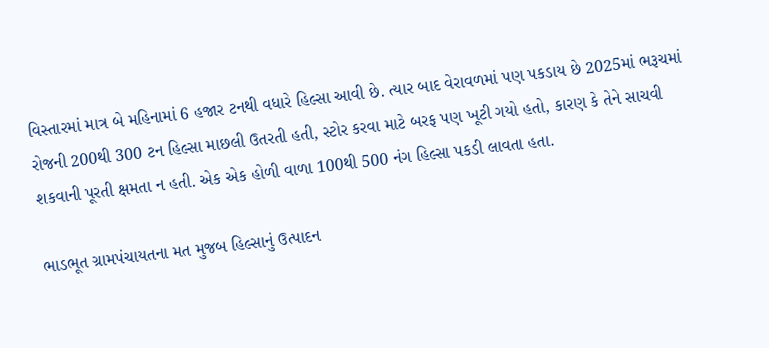વિસ્તારમાં માત્ર બે મહિનામાં 6 હજાર ટનથી વધારે હિલ્સા આવી છે. ત્યાર બાદ વેરાવળમાં પણ પકડાય છે 2025માં ભરૂચમાં રોજની 200થી 300 ટન હિલ્સા માછલી ઉતરતી હતી, સ્ટોર કરવા માટે બરફ પણ ખૂટી ગયો હતો, કારણ કે તેને સાચવી શકવાની પૂરતી ક્ષમતા ન હતી. એક એક હોળી વાળા 100થી 500 નંગ હિલ્સા પકડી લાવતા હતા.

ભાડભૂત ગ્રામપંચાયતના મત મુજબ હિલ્સાનું ઉત્પાદન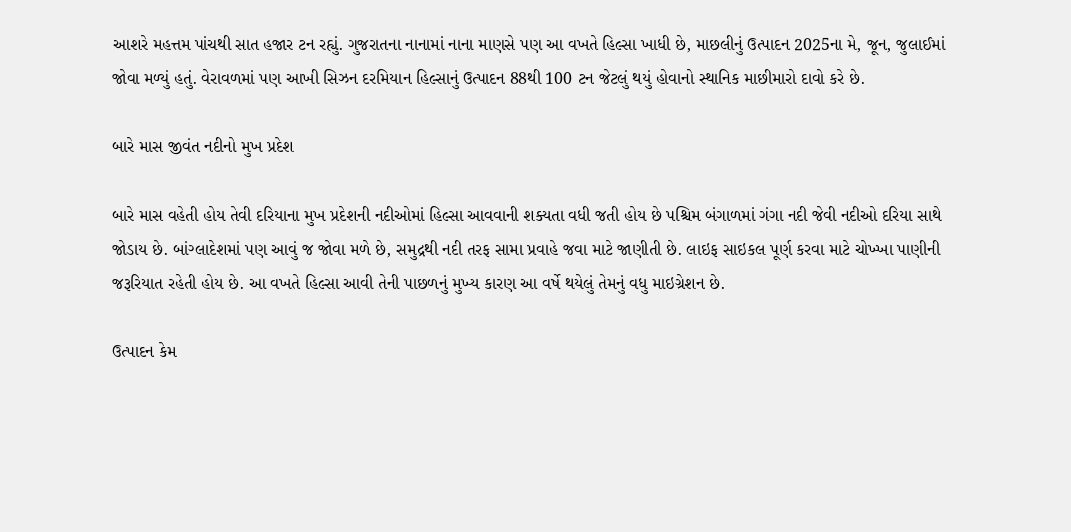આશરે મહત્તમ પાંચથી સાત હજાર ટન રહ્યું. ગુજરાતના નાનામાં નાના માણસે પણ આ વખતે હિલ્સા ખાધી છે, માછલીનું ઉત્પાદન 2025ના મે, જૂન, જુલાઈમાં જોવા મળ્યું હતું. વેરાવળમાં પણ આખી સિઝન દરમિયાન હિલ્સાનું ઉત્પાદન 88થી 100 ટન જેટલું થયું હોવાનો સ્થાનિક માછીમારો દાવો કરે છે.

બારે માસ જીવંત નદીનો મુખ પ્રદેશ

બારે માસ વહેતી હોય તેવી દરિયાના મુખ પ્રદેશની નદીઓમાં હિલ્સા આવવાની શક્યતા વધી જતી હોય છે પશ્ચિમ બંગાળમાં ગંગા નદી જેવી નદીઓ દરિયા સાથે જોડાય છે. બાંગ્લાદેશમાં પણ આવું જ જોવા મળે છે, સમુદ્રથી નદી તરફ સામા પ્રવાહે જવા માટે જાણીતી છે. લાઇફ સાઇકલ પૂર્ણ કરવા માટે ચોખ્ખા પાણીની જરૂરિયાત રહેતી હોય છે. આ વખતે હિલ્સા આવી તેની પાછળનું મુખ્ય કારણ આ વર્ષે થયેલું તેમનું વધુ માઇગ્રેશન છે.

ઉત્પાદન કેમ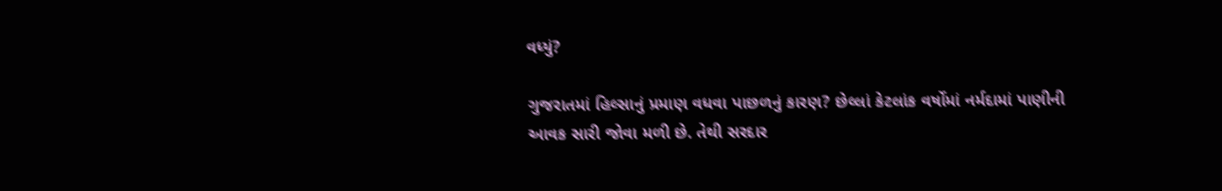વધ્યું?

ગુજરાતમાં હિલ્સાનું પ્રમાણ વધવા પાછળનું કારણ? છેલ્લાં કેટલાંક વર્ષોમાં નર્મદામાં પાણીની આવક સારી જોવા મળી છે. તેથી સરદાર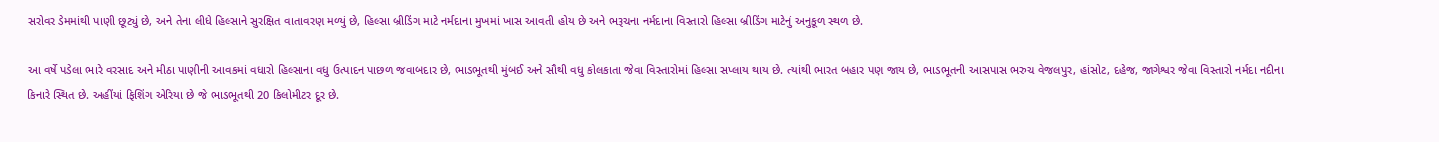સરોવર ડેમમાંથી પાણી છૂટ્યું છે, અને તેના લીધે હિલ્સાને સુરક્ષિત વાતાવરણ મળ્યું છે, હિલ્સા બ્રીડિંગ માટે નર્મદાના મુખમાં ખાસ આવતી હોય છે અને ભરૂચના નર્મદાના વિસ્તારો હિલ્સા બ્રીડિંગ માટેનું અનુકૂળ સ્થળ છે.

આ વર્ષે પડેલા ભારે વરસાદ અને મીઠા પાણીની આવકમાં વધારો હિલ્સાના વધુ ઉત્પાદન પાછળ જવાબદાર છે, ભાડભૂતથી મુંબઈ અને સૌથી વધુ કોલકાતા જેવા વિસ્તારોમાં હિલ્સા સપ્લાય થાય છે. ત્યાંથી ભારત બહાર પણ જાય છે, ભાડભૂતની આસપાસ ભરુચ વેજલપુર, હાંસોટ, દહેજ, જાગેશ્વર જેવા વિસ્તારો નર્મદા નદીના કિનારે સ્થિત છે. અહીંયાં ફિશિંગ એરિયા છે જે ભાડભૂતથી 20 કિલોમીટર દૂર છે.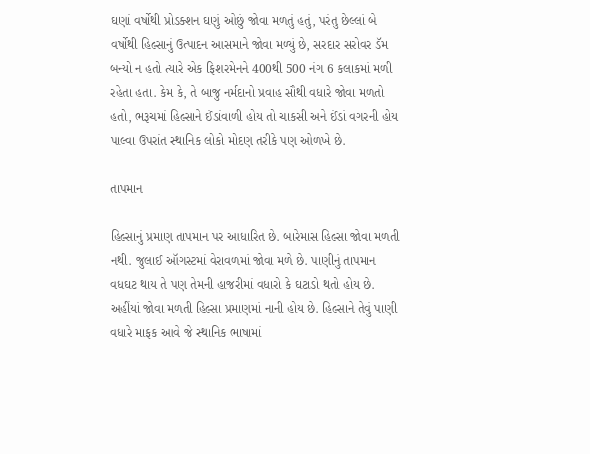ઘણાં વર્ષોથી પ્રોડક્શન ઘણું ઓછું જોવા મળતું હતું, પરંતુ છેલ્લાં બે વર્ષોથી હિલ્સાનું ઉત્પાદન આસમાને જોવા મળ્યું છે, સરદાર સરોવર ડૅમ બન્યો ન હતો ત્યારે એક ફિશરમેનને 400થી 500 નંગ 6 કલાકમાં મળી રહેતા હતા. કેમ કે, તે બાજુ નર્મદાનો પ્રવાહ સૌથી વધારે જોવા મળતો હતો, ભરૂચમાં હિલ્સાને ઈંડાંવાળી હોય તો ચાકસી અને ઈંડાં વગરની હોય પાલ્વા ઉપરાંત સ્થાનિક લોકો મોદણ તરીકે પણ ઓળખે છે.

તાપમાન

હિલ્સાનું પ્રમાણ તાપમાન પર આધારિત છે. બારેમાસ હિલ્સા જોવા મળતી નથી. જુલાઈ ઑગસ્ટમાં વેરાવળમાં જોવા મળે છે. પાણીનું તાપમાન વધઘટ થાય તે પણ તેમની હાજરીમાં વધારો કે ઘટાડો થતો હોય છે. અહીંયાં જોવા મળતી હિલ્સા પ્રમાણમાં નાની હોય છે. હિલ્સાને તેવું પાણી વધારે માફક આવે જે સ્થાનિક ભાષામાં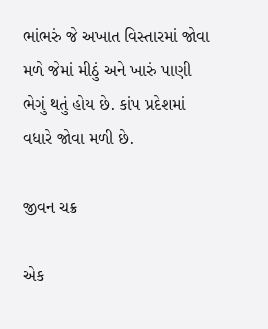ભાંભરું જે અખાત વિસ્તારમાં જોવા મળે જેમાં મીઠું અને ખારું પાણી ભેગું થતું હોય છે. કાંપ પ્રદેશમાં વધારે જોવા મળી છે.

જીવન ચક્ર

એક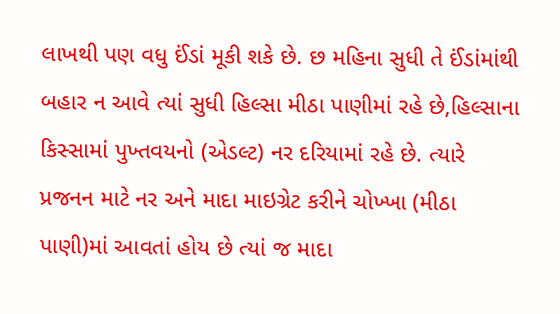લાખથી પણ વધુ ઈંડાં મૂકી શકે છે. છ મહિના સુધી તે ઈંડાંમાંથી બહાર ન આવે ત્યાં સુધી હિલ્સા મીઠા પાણીમાં રહે છે,હિલ્સાના કિસ્સામાં પુખ્તવયનો (એડલ્ટ) નર દરિયામાં રહે છે. ત્યારે પ્રજનન માટે નર અને માદા માઇગ્રેટ કરીને ચોખ્ખા (મીઠા પાણી)માં આવતાં હોય છે ત્યાં જ માદા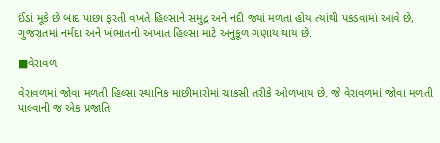ઈંડાં મૂકે છે બાદ પાછા ફરતી વખતે હિલ્સાને સમુદ્ર અને નદી જ્યાં મળતા હોય ત્યાંથી પકડવામાં આવે છે, ગુજરાતમાં નર્મદા અને ખંભાતનો અખાત હિલ્સા માટે અનુકૂળ ગણાય થાય છે.

■વેરાવળ

વેરાવળમાં જોવા મળતી હિલ્સા સ્થાનિક માછીમારોમાં ચાકસી તરીકે ઓળખાય છે. જે વેરાવળમાં જોવા મળતી પાલ્વાની જ એક પ્રજાતિ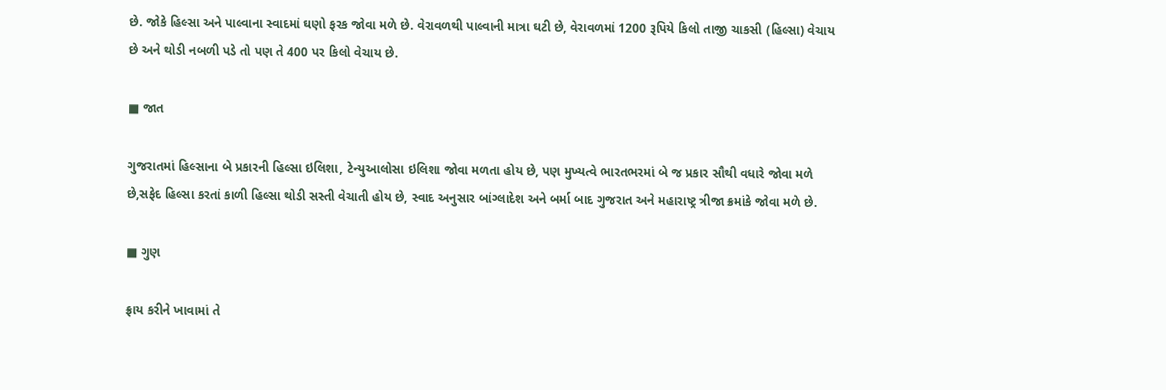છે. જોકે હિલ્સા અને પાલ્વાના સ્વાદમાં ઘણો ફરક જોવા મળે છે. વેરાવળથી પાલ્વાની માત્રા ઘટી છે, વેરાવળમાં 1200 રૂપિયે કિલો તાજી ચાકસી (હિલ્સા) વેચાય છે અને થોડી નબળી પડે તો પણ તે 400 પર કિલો વેચાય છે.

■ જાત

ગુજરાતમાં હિલ્સાના બે પ્રકારની હિલ્સા ઇલિશા, ટેન્યુઆલોસા ઇલિશા જોવા મળતા હોય છે, પણ મુખ્યત્વે ભારતભરમાં બે જ પ્રકાર સૌથી વધારે જોવા મળે છે,સફેદ હિલ્સા કરતાં કાળી હિલ્સા થોડી સસ્તી વેચાતી હોય છે, સ્વાદ અનુસાર બાંગ્લાદેશ અને બર્મા બાદ ગુજરાત અને મહારાષ્ટ્ર ત્રીજા ક્રમાંકે જોવા મળે છે.

■ ગુણ

ફ્રાય કરીને ખાવામાં તે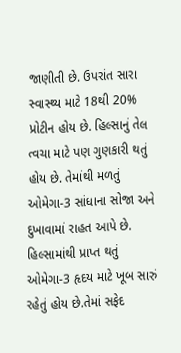જાણીતી છે. ઉપરાંત સારા સ્વાસ્થ્ય માટે 18થી 20% પ્રોટીન હોય છે. હિલ્સાનું તેલ ત્વચા માટે પણ ગુણકારી થતું હોય છે. તેમાંથી મળતું ઓમેગા-3 સાંધાના સોજા અને દુખાવામાં રાહત આપે છે. હિલ્સામાંથી પ્રાપ્ત થતું ઓમેગા-3 હૃદય માટે ખૂબ સારું રહેતું હોય છે.તેમાં સફેદ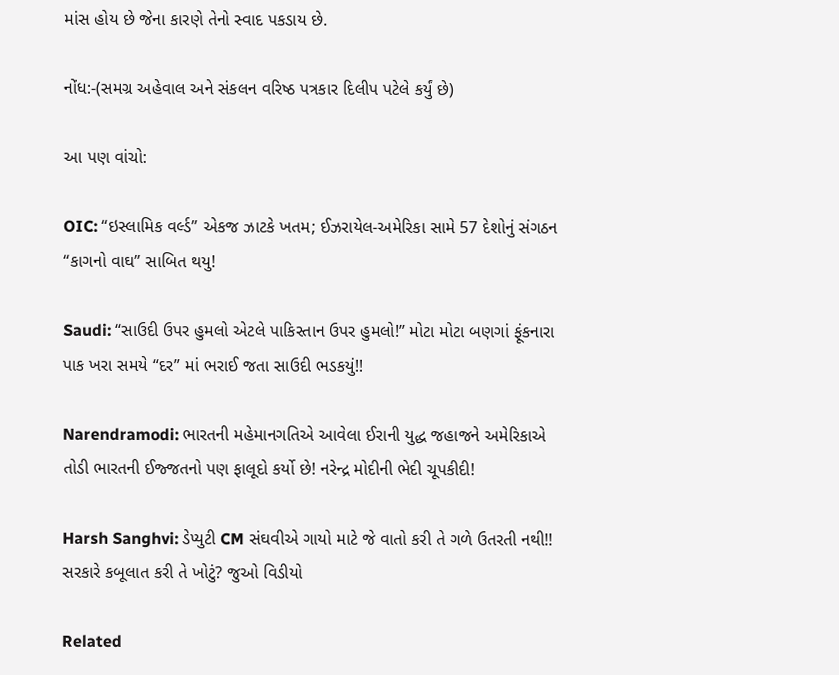માંસ હોય છે જેના કારણે તેનો સ્વાદ પકડાય છે.

નોંધ:-(સમગ્ર અહેવાલ અને સંકલન વરિષ્ઠ પત્રકાર દિલીપ પટેલે કર્યું છે)

આ પણ વાંચો:

OIC: “ઇસ્લામિક વર્લ્ડ” એકજ ઝાટકે ખતમ; ઈઝરાયેલ-અમેરિકા સામે 57 દેશોનું સંગઠન “કાગનો વાઘ” સાબિત થયુ!

Saudi: “સાઉદી ઉપર હુમલો એટલે પાકિસ્તાન ઉપર હુમલો!” મોટા મોટા બણગાં ફૂંકનારા પાક ખરા સમયે “દર” માં ભરાઈ જતા સાઉદી ભડકયું!!

Narendramodi: ભારતની મહેમાનગતિએ આવેલા ઈરાની યુદ્ધ જહાજને અમેરિકાએ તોડી ભારતની ઈજ્જતનો પણ ફાલૂદો કર્યો છે! નરેન્દ્ર મોદીની ભેદી ચૂપકીદી!

Harsh Sanghvi: ડેપ્યુટી CM સંઘવીએ ગાયો માટે જે વાતો કરી તે ગળે ઉતરતી નથી!! સરકારે કબૂલાત કરી તે ખોટું? જુઓ વિડીયો

Related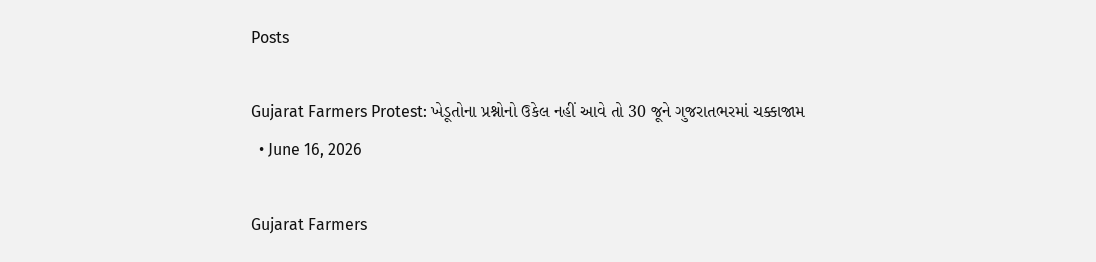Posts

Gujarat Farmers Protest: ખેડૂતોના પ્રશ્નોનો ઉકેલ નહીં આવે તો 30 જૂને ગુજરાતભરમાં ચક્કાજામ
  • June 16, 2026

Gujarat Farmers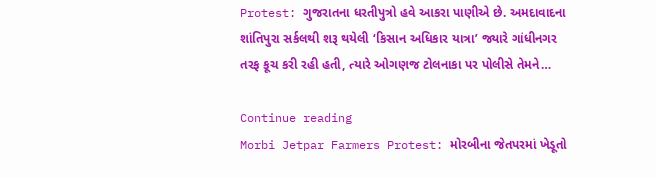Protest: ગુજરાતના ધરતીપુત્રો હવે આકરા પાણીએ છે. અમદાવાદના શાંતિપુરા સર્કલથી શરૂ થયેલી ‘કિસાન અધિકાર યાત્રા’ જ્યારે ગાંધીનગર તરફ કૂચ કરી રહી હતી, ત્યારે ઓગણજ ટોલનાકા પર પોલીસે તેમને…

Continue reading
Morbi Jetpar Farmers Protest: મોરબીના જેતપરમાં ખેડૂતો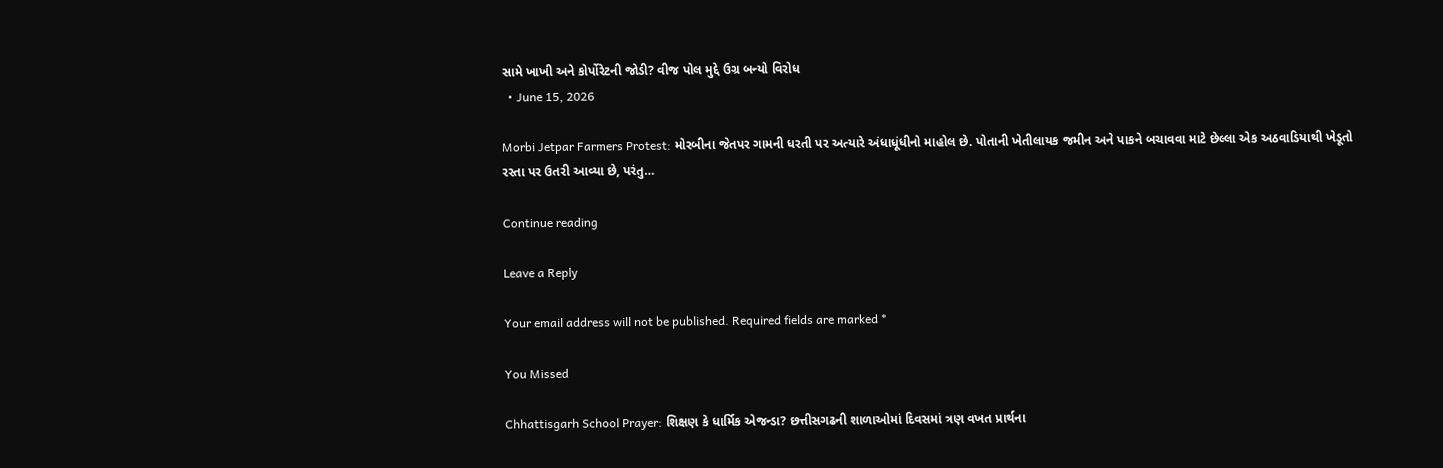સામે ખાખી અને કોર્પોરેટની જોડી? વીજ પોલ મુદ્દે ઉગ્ર બન્યો વિરોધ
  • June 15, 2026

Morbi Jetpar Farmers Protest: મોરબીના જેતપર ગામની ધરતી પર અત્યારે અંધાધૂંધીનો માહોલ છે. પોતાની ખેતીલાયક જમીન અને પાકને બચાવવા માટે છેલ્લા એક અઠવાડિયાથી ખેડૂતો રસ્તા પર ઉતરી આવ્યા છે, પરંતુ…

Continue reading

Leave a Reply

Your email address will not be published. Required fields are marked *

You Missed

Chhattisgarh School Prayer: શિક્ષણ કે ધાર્મિક એજન્ડા? છત્તીસગઢની શાળાઓમાં દિવસમાં ત્રણ વખત પ્રાર્થના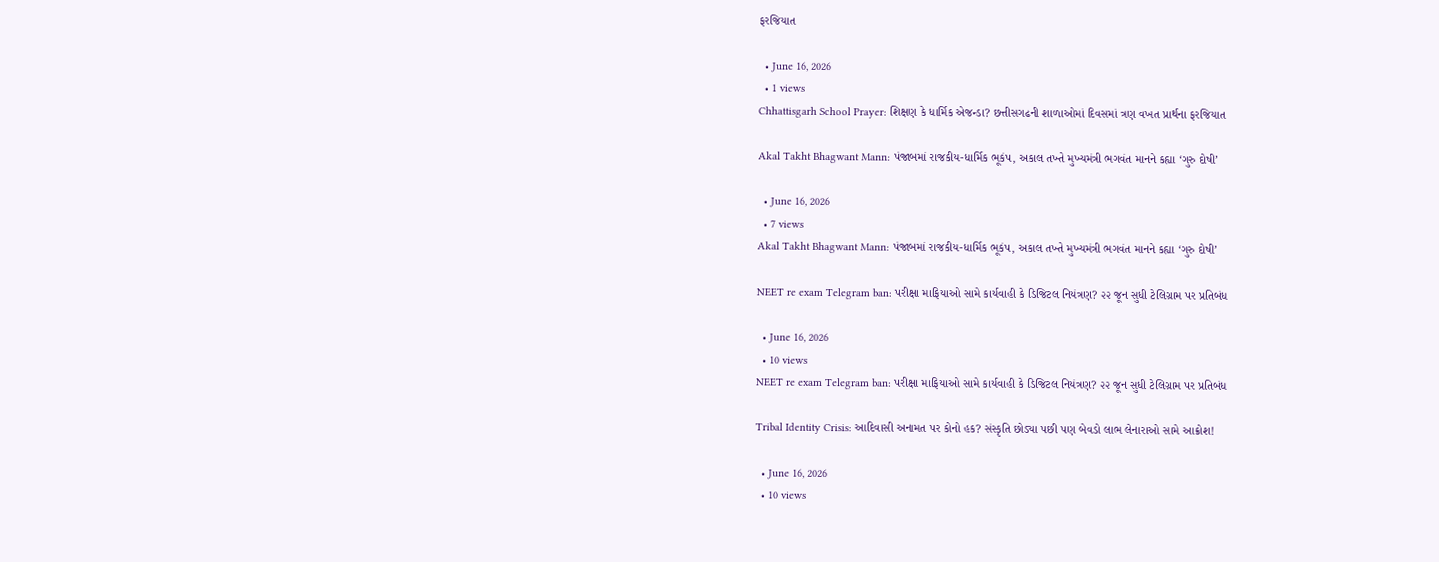ફરજિયાત

  • June 16, 2026
  • 1 views
Chhattisgarh School Prayer: શિક્ષણ કે ધાર્મિક એજન્ડા? છત્તીસગઢની શાળાઓમાં દિવસમાં ત્રણ વખત પ્રાર્થના ફરજિયાત

Akal Takht Bhagwant Mann: પંજાબમાં રાજકીય-ધાર્મિક ભૂકંપ, અકાલ તખ્તે મુખ્યમંત્રી ભગવંત માનને કહ્યા ‘ગુરુ દોષી’

  • June 16, 2026
  • 7 views
Akal Takht Bhagwant Mann: પંજાબમાં રાજકીય-ધાર્મિક ભૂકંપ, અકાલ તખ્તે મુખ્યમંત્રી ભગવંત માનને કહ્યા ‘ગુરુ દોષી’

NEET re exam Telegram ban: પરીક્ષા માફિયાઓ સામે કાર્યવાહી કે ડિજિટલ નિયંત્રણ? ૨૨ જૂન સુધી ટેલિગ્રામ પર પ્રતિબંધ

  • June 16, 2026
  • 10 views
NEET re exam Telegram ban: પરીક્ષા માફિયાઓ સામે કાર્યવાહી કે ડિજિટલ નિયંત્રણ? ૨૨ જૂન સુધી ટેલિગ્રામ પર પ્રતિબંધ

Tribal Identity Crisis: આદિવાસી અનામત પર કોનો હક? સંસ્કૃતિ છોડ્યા પછી પણ બેવડો લાભ લેનારાઓ સામે આક્રોશ!

  • June 16, 2026
  • 10 views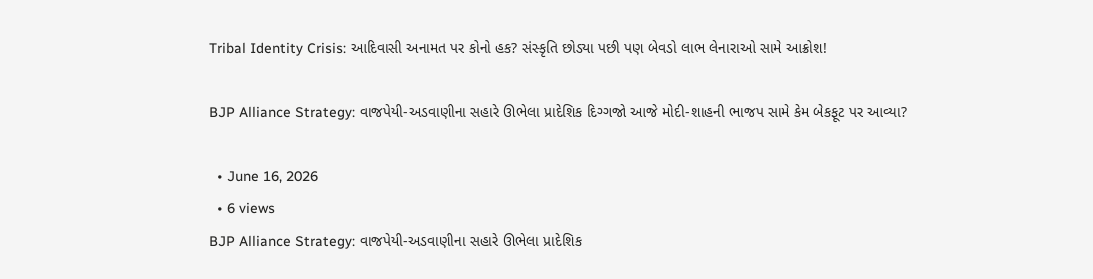Tribal Identity Crisis: આદિવાસી અનામત પર કોનો હક? સંસ્કૃતિ છોડ્યા પછી પણ બેવડો લાભ લેનારાઓ સામે આક્રોશ!

BJP Alliance Strategy: વાજપેયી-અડવાણીના સહારે ઊભેલા પ્રાદેશિક દિગ્ગજો આજે મોદી-શાહની ભાજપ સામે કેમ બેકફૂટ પર આવ્યા?

  • June 16, 2026
  • 6 views
BJP Alliance Strategy: વાજપેયી-અડવાણીના સહારે ઊભેલા પ્રાદેશિક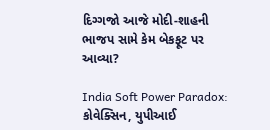દિગ્ગજો આજે મોદી-શાહની ભાજપ સામે કેમ બેકફૂટ પર આવ્યા?

India Soft Power Paradox: કોવેક્સિન, યુપીઆઈ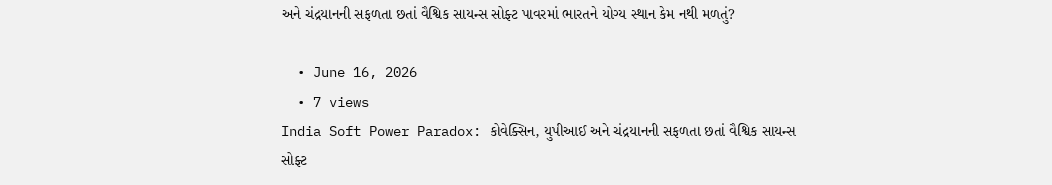અને ચંદ્રયાનની સફળતા છતાં વૈશ્વિક સાયન્સ સોફ્ટ પાવરમાં ભારતને યોગ્ય સ્થાન કેમ નથી મળતું?

  • June 16, 2026
  • 7 views
India Soft Power Paradox: કોવેક્સિન, યુપીઆઈ અને ચંદ્રયાનની સફળતા છતાં વૈશ્વિક સાયન્સ સોફ્ટ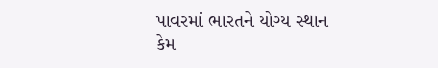પાવરમાં ભારતને યોગ્ય સ્થાન કેમ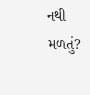નથી મળતું?